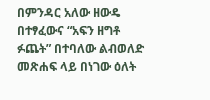በምንዳር አለው ዘውዴ በተፃፈውና “አፍን ዘግቶ ፉጨት” በተባለው ልብወለድ መጽሐፍ ላይ በነገው ዕለት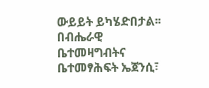ውይይት ይካሄድበታል፡፡
በብሔራዊ ቤተመዛግብትና ቤተመፃሕፍት ኤጀንሲ፣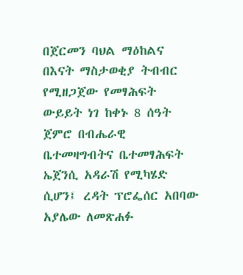በጀርመን ባህል ማዕከልና በእናት ማስታወቂያ ትብብር የሚዘጋጀው የመፃሕፍት ውይይት ነገ ከቀኑ 8 ሰዓት ጀምሮ በብሔራዊ ቤተመዛግብትና ቤተመፃሕፍት ኤጀንሲ አዳራሽ የሚካሄድ ሲሆን፤ ረዳት ፕሮፌሰር አበባው አያሌው ለመጽሐፉ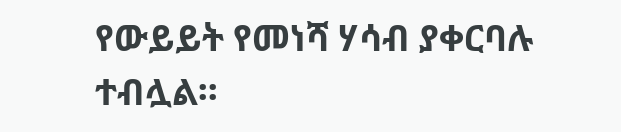የውይይት የመነሻ ሃሳብ ያቀርባሉ ተብሏል፡፡